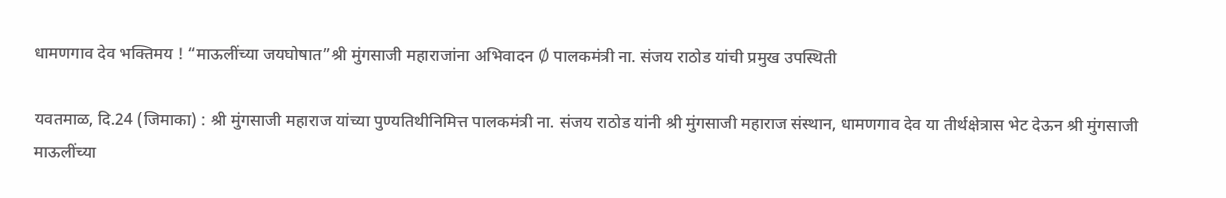धामणगाव देव भक्तिमय ! “माऊलींच्या जयघोषात”श्री मुंगसाजी महाराजांना अभिवादन Ø पालकमंत्री ना. संजय राठोड यांची प्रमुख उपस्थिती

यवतमाळ, दि.24 (जिमाका) : श्री मुंगसाजी महाराज यांच्या पुण्यतिथीनिमित्त पालकमंत्री ना. संजय राठोड यांनी श्री मुंगसाजी महाराज संस्थान, धामणगाव देव या तीर्थक्षेत्रास भेट देऊन श्री मुंगसाजी माऊलींच्या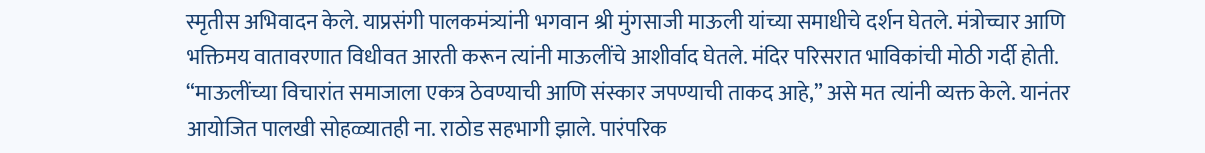स्मृतीस अभिवादन केले. याप्रसंगी पालकमंत्र्यांनी भगवान श्री मुंगसाजी माऊली यांच्या समाधीचे दर्शन घेतले. मंत्रोच्चार आणि भक्तिमय वातावरणात विधीवत आरती करून त्यांनी माऊलींचे आशीर्वाद घेतले. मंदिर परिसरात भाविकांची मोठी गर्दी होती. “माऊलींच्या विचारांत समाजाला एकत्र ठेवण्याची आणि संस्कार जपण्याची ताकद आहे,” असे मत त्यांनी व्यक्त केले. यानंतर आयोजित पालखी सोहळ्यातही ना. राठोड सहभागी झाले. पारंपरिक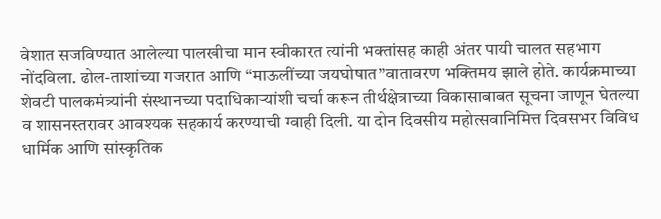वेशात सजविण्यात आलेल्या पालखीचा मान स्वीकारत त्यांनी भक्तांसह काही अंतर पायी चालत सहभाग नोंदविला. ढोल-ताशांच्या गजरात आणि “माऊलींच्या जयघोषात”वातावरण भक्तिमय झाले होते. कार्यक्रमाच्या शेवटी पालकमंत्र्यांनी संस्थानच्या पदाधिकाऱ्यांशी चर्चा करून तीर्थक्षेत्राच्या विकासाबाबत सूचना जाणून घेतल्या व शासनस्तरावर आवश्यक सहकार्य करण्याची ग्वाही दिली. या दोन दिवसीय महोत्सवानिमित्त दिवसभर विविध धार्मिक आणि सांस्कृतिक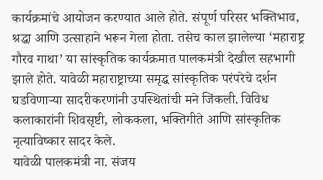कार्यक्रमांचे आयोजन करण्यात आले होते. संपूर्ण परिसर भक्तिभाव, श्रद्धा आणि उत्साहाने भरून गेला होता. तसेच काल झालेल्या ‘महाराष्ट्र गौरव गाथा’ या सांस्कृतिक कार्यक्रमात पालकमंत्री देखील सहभागी झाले होते. यावेळी महाराष्ट्राच्या समृद्ध सांस्कृतिक परंपरेचे दर्शन घडविणाऱ्या सादरीकरणांनी उपस्थितांची मने जिंकली. विविध कलाकारांनी शिवसृष्टी, लोककला, भक्तिगीते आणि सांस्कृतिक नृत्याविष्कार सादर केले.
यावेळी पालकमंत्री ना. संजय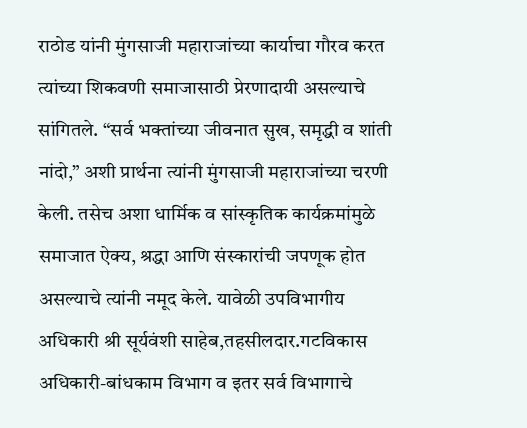राठोड यांनी मुंगसाजी महाराजांच्या कार्याचा गौरव करत त्यांच्या शिकवणी समाजासाठी प्रेरणादायी असल्याचे सांगितले. “सर्व भक्तांच्या जीवनात सुख, समृद्धी व शांती नांदो,” अशी प्रार्थना त्यांनी मुंगसाजी महाराजांच्या चरणी केली. तसेच अशा धार्मिक व सांस्कृतिक कार्यक्रमांमुळे समाजात ऐक्य, श्रद्धा आणि संस्कारांची जपणूक होत असल्याचे त्यांनी नमूद केले. यावेळी उपविभागीय अधिकारी श्री सूर्यवंशी साहेब,तहसीलदार.गटविकास अधिकारी-बांधकाम विभाग व इतर सर्व विभागाचे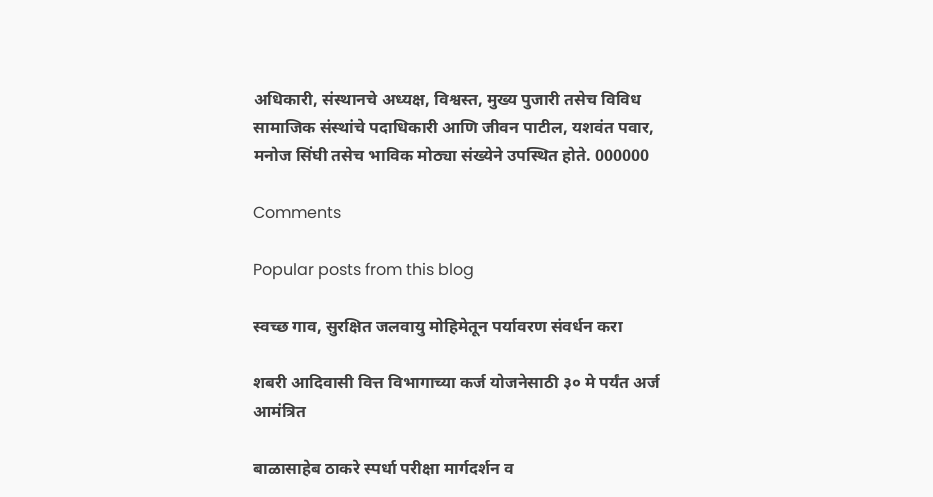अधिकारी, संस्थानचे अध्यक्ष, विश्वस्त, मुख्य पुजारी तसेच विविध सामाजिक संस्थांचे पदाधिकारी आणि जीवन पाटील, यशवंत पवार, मनोज सिंघी तसेच भाविक मोठ्या संख्येने उपस्थित होते. 000000

Comments

Popular posts from this blog

स्वच्छ गाव, सुरक्षित जलवायु मोहिमेतून पर्यावरण संवर्धन करा

शबरी आदिवासी वित्त विभागाच्या कर्ज योजनेसाठी ३० मे पर्यंत अर्ज आमंत्रित

बाळासाहेब ठाकरे स्पर्धा परीक्षा मार्गदर्शन व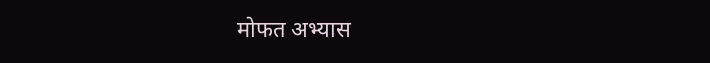मोफत अभ्यास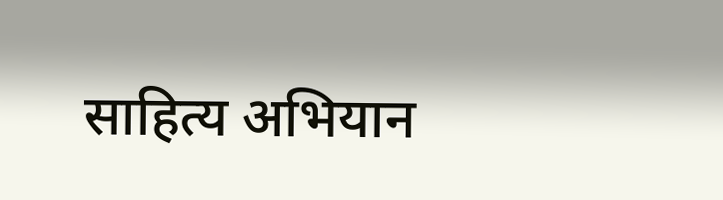साहित्य अभियान